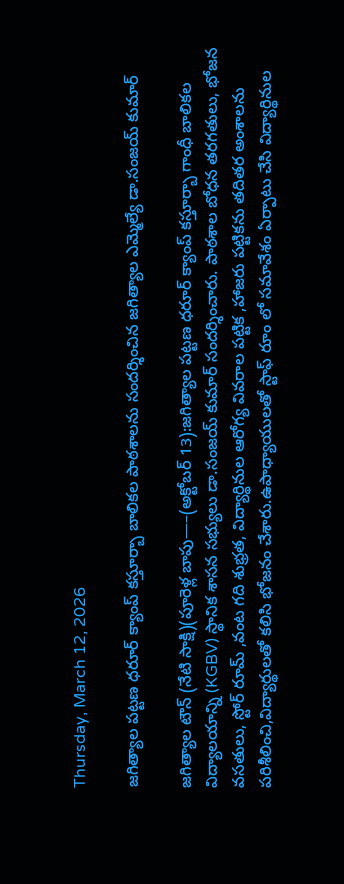Thursday, March 12, 2026

జగిత్యాల పట్టణ ధరూర్ క్యాంప్ కస్తూర్బా బాలికల పాఠశాలను సందర్శించిన జగిత్యాల ఎమ్మెల్యే డా.సంజయ్ కుమార్

జగిత్యాల టౌన్ (నేటి సాక్షి)(పూరెళ్ల బాపు—–(అక్టోబర్ 13):జగిత్యాల పట్టణ ధరూర్ క్యాంప్ కస్తూర్బా గాంధీ బాలికల విద్యాలయాన్ని (KGBV) స్థానిక శాసన సభ్యులు డా.సంజయ్ కుమార్ సందర్శించారు. పాఠశాల బోధన తరగతులు, భోజన వసతులు, స్టోర్ రూమ్ ,వంట గది శుభ్రత, విద్యార్థినుల ఆరోగ్య వివరాల పట్టిక ,హాజరు పట్టికను తదితర అంశాలను పరిశీలించి,విద్యార్థులతో కలిసి భోజనం చేశారు.ఉపాధ్యాయులతో స్టాఫ్ రూం లో సమావేశం ఏర్పాటు చేసి విద్యార్థినుల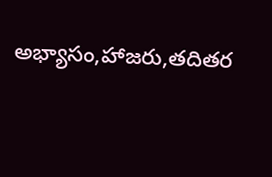అభ్యాసం,హాజరు,తదితర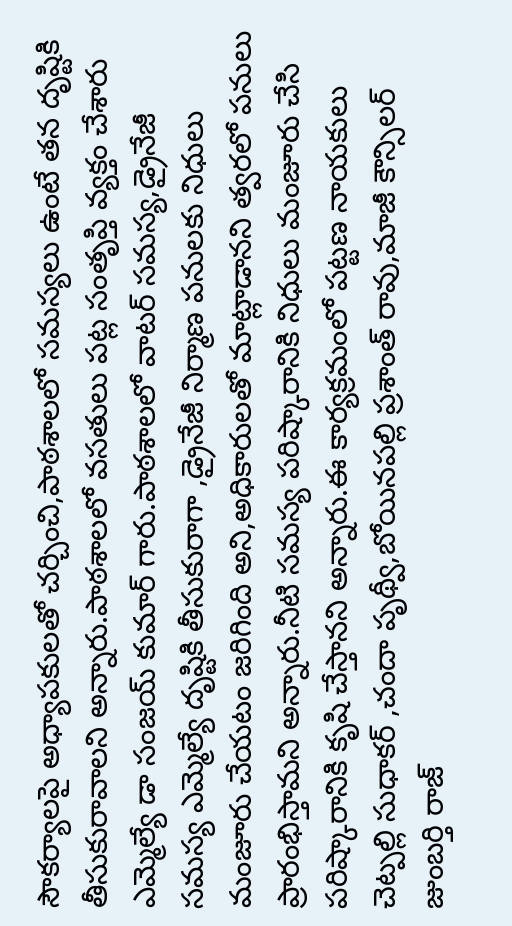సౌకర్యాలపై అధ్యాపకులతో చర్చించి,పాఠశాలలో సమస్యలు ఉంటే తన దృష్టికి తీసుకురావాలని అన్నారు.పాఠశాలలో వసతులు పట్ల సంతృప్తి వ్యక్తం చేశారు ఎమ్మెల్యే డా సంజయ్ కుమార్ గారు.పాఠశాలలో వాటర్ సమస్య,డ్రైనేజీ సమస్య ఎమ్మెల్యే దృష్టికి తీసుకురాగా ,డ్రైనేజీ నిర్మాణ పనులకు నిధులు మంజూరు చేయటం జరిగింది అని,అధికారులతో మాట్లాడానని త్వరలో పనులు ప్రారంభిస్తామని అన్నారు.నీటి సమస్య పరిష్కారానికి నిధులు మంజూరు చేసి పరిష్కారానికి కృషి చేస్తానని అన్నారు.ఈ కార్యక్రమంలో పట్టణ నాయకులు చెట్పల్లి సుధాకర్ ,చందా పృథ్వీ,బోయినపల్లి ప్రశాంత్ రావు,మాజీ కౌన్సిలర్ జుంబర్తి రాజ్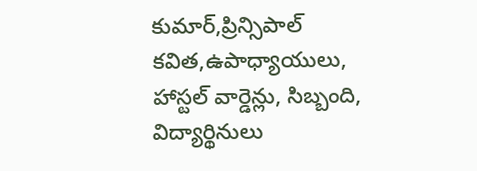కుమార్,ప్రిన్సిపాల్ కవిత,ఉపాధ్యాయులు, హాస్టల్ వార్డెన్లు, సిబ్బంది, విద్యార్థినులు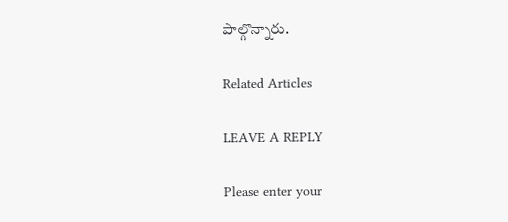పాల్గొన్నారు.

Related Articles

LEAVE A REPLY

Please enter your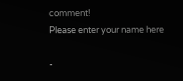comment!
Please enter your name here

-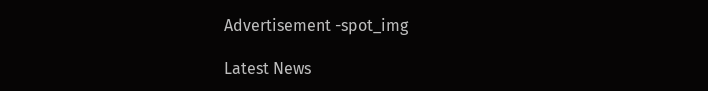Advertisement -spot_img

Latest News